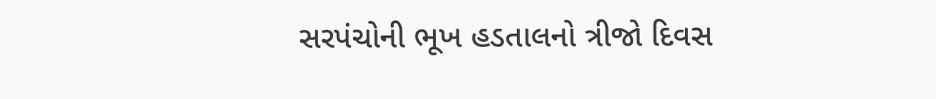સરપંચોની ભૂખ હડતાલનો ત્રીજો દિવસ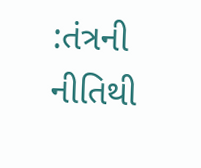:તંત્રની નીતિથી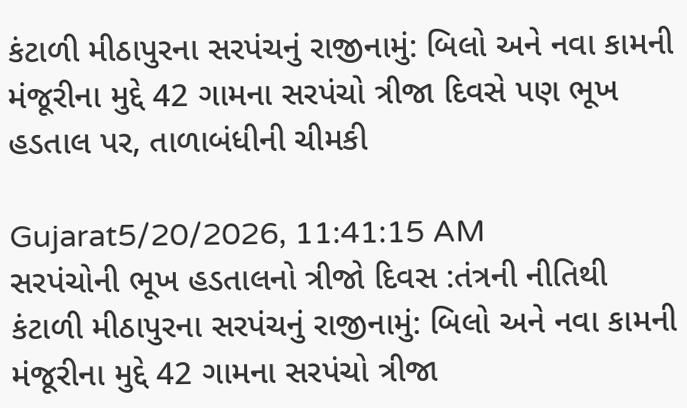કંટાળી મીઠાપુરના સરપંચનું રાજીનામું: બિલો અને નવા કામની મંજૂરીના મુદ્દે 42 ગામના સરપંચો ત્રીજા દિવસે પણ ભૂખ હડતાલ પર, તાળાબંધીની ચીમકી

Gujarat5/20/2026, 11:41:15 AM
સરપંચોની ભૂખ હડતાલનો ત્રીજો દિવસ :તંત્રની નીતિથી કંટાળી મીઠાપુરના સરપંચનું રાજીનામું: બિલો અને નવા કામની મંજૂરીના મુદ્દે 42 ગામના સરપંચો ત્રીજા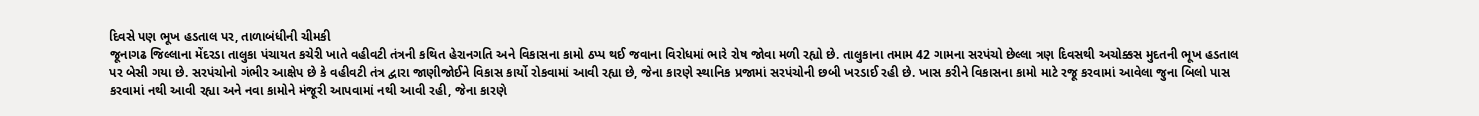દિવસે પણ ભૂખ હડતાલ પર, તાળાબંધીની ચીમકી
જૂનાગઢ જિલ્લાના મેંદરડા તાલુકા પંચાયત કચેરી ખાતે વહીવટી તંત્રની કથિત હેરાનગતિ અને વિકાસના કામો ઠપ્પ થઈ જવાના વિરોધમાં ભારે રોષ જોવા મળી રહ્યો છે. તાલુકાના તમામ 42 ગામના સરપંચો છેલ્લા ત્રણ દિવસથી અચોક્કસ મુદતની ભૂખ હડતાલ પર બેસી ગયા છે. સરપંચોનો ગંભીર આક્ષેપ છે કે વહીવટી તંત્ર દ્વારા જાણીજોઈને વિકાસ કાર્યો રોકવામાં આવી રહ્યા છે, જેના કારણે સ્થાનિક પ્રજામાં સરપંચોની છબી ખરડાઈ રહી છે. ખાસ કરીને વિકાસના કામો માટે રજૂ કરવામાં આવેલા જુના બિલો પાસ કરવામાં નથી આવી રહ્યા અને નવા કામોને મંજૂરી આપવામાં નથી આવી રહી, જેના કારણે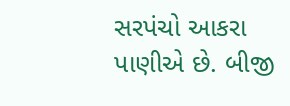સરપંચો આકરા પાણીએ છે. બીજી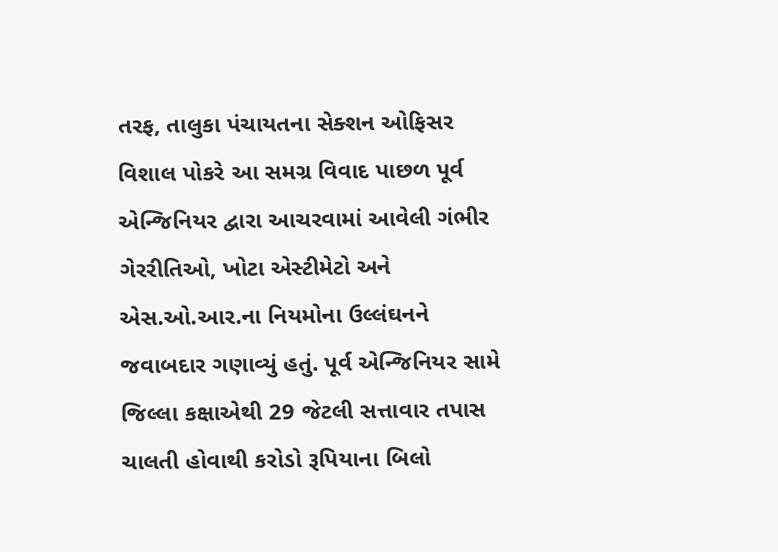તરફ, તાલુકા પંચાયતના સેક્શન ઓફિસર વિશાલ પોકરે આ સમગ્ર વિવાદ પાછળ પૂર્વ એન્જિનિયર દ્વારા આચરવામાં આવેલી ગંભીર ગેરરીતિઓ, ખોટા એસ્ટીમેટો અને એસ.ઓ.આર.ના નિયમોના ઉલ્લંઘનને જવાબદાર ગણાવ્યું હતું. પૂર્વ એન્જિનિયર સામે જિલ્લા કક્ષાએથી 29 જેટલી સત્તાવાર તપાસ ચાલતી હોવાથી કરોડો રૂપિયાના બિલો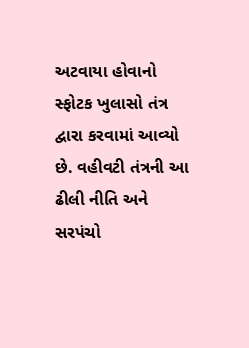અટવાયા હોવાનો સ્ફોટક ખુલાસો તંત્ર દ્વારા કરવામાં આવ્યો છે. વહીવટી તંત્રની આ ઢીલી નીતિ અને સરપંચો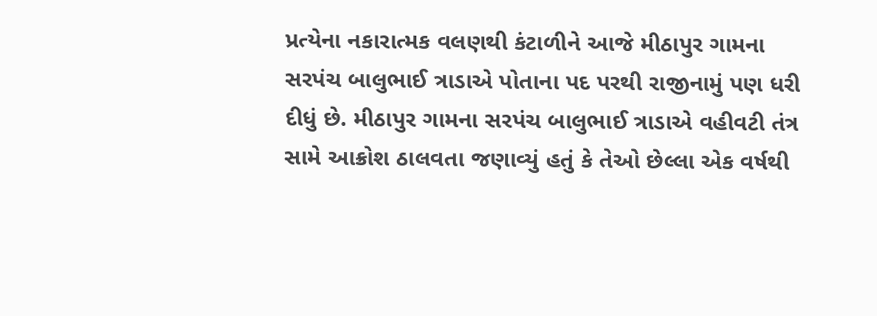પ્રત્યેના નકારાત્મક વલણથી કંટાળીને આજે મીઠાપુર ગામના સરપંચ બાલુભાઈ ત્રાડાએ પોતાના પદ પરથી રાજીનામું પણ ધરી દીધું છે. મીઠાપુર ગામના સરપંચ બાલુભાઈ ત્રાડાએ વહીવટી તંત્ર સામે આક્રોશ ઠાલવતા જણાવ્યું હતું કે તેઓ છેલ્લા એક વર્ષથી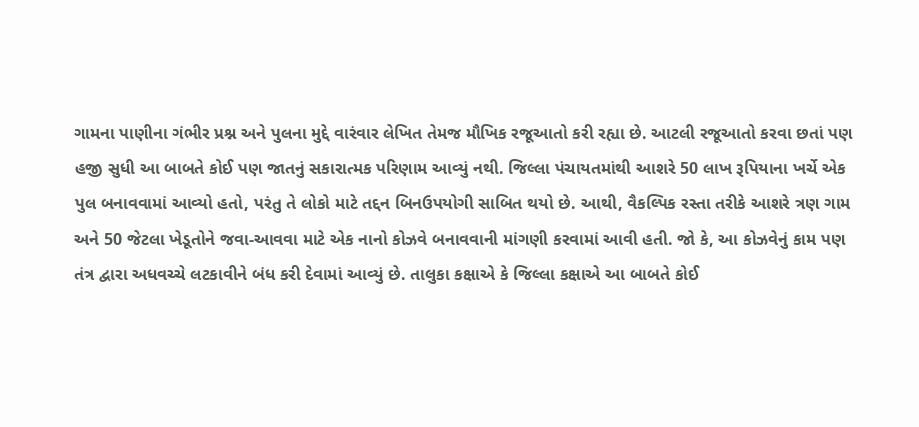ગામના પાણીના ગંભીર પ્રશ્ન અને પુલના મુદ્દે વારંવાર લેખિત તેમજ મૌખિક રજૂઆતો કરી રહ્યા છે. આટલી રજૂઆતો કરવા છતાં પણ હજી સુધી આ બાબતે કોઈ પણ જાતનું સકારાત્મક પરિણામ આવ્યું નથી. જિલ્લા પંચાયતમાંથી આશરે 50 લાખ રૂપિયાના ખર્ચે એક પુલ બનાવવામાં આવ્યો હતો, પરંતુ તે લોકો માટે તદ્દન બિનઉપયોગી સાબિત થયો છે. આથી, વૈકલ્પિક રસ્તા તરીકે આશરે ત્રણ ગામ અને 50 જેટલા ખેડૂતોને જવા-આવવા માટે એક નાનો કોઝવે બનાવવાની માંગણી કરવામાં આવી હતી. જો કે, આ કોઝવેનું કામ પણ તંત્ર દ્વારા અધવચ્ચે લટકાવીને બંધ કરી દેવામાં આવ્યું છે. તાલુકા કક્ષાએ કે જિલ્લા કક્ષાએ આ બાબતે કોઈ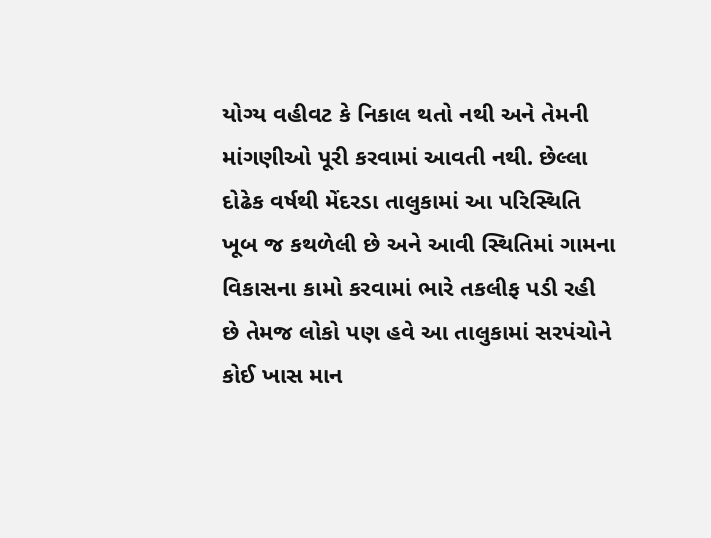યોગ્ય વહીવટ કે નિકાલ થતો નથી અને તેમની માંગણીઓ પૂરી કરવામાં આવતી નથી. છેલ્લા દોઢેક વર્ષથી મેંદરડા તાલુકામાં આ પરિસ્થિતિ ખૂબ જ કથળેલી છે અને આવી સ્થિતિમાં ગામના વિકાસના કામો કરવામાં ભારે તકલીફ પડી રહી છે તેમજ લોકો પણ હવે આ તાલુકામાં સરપંચોને કોઈ ખાસ માન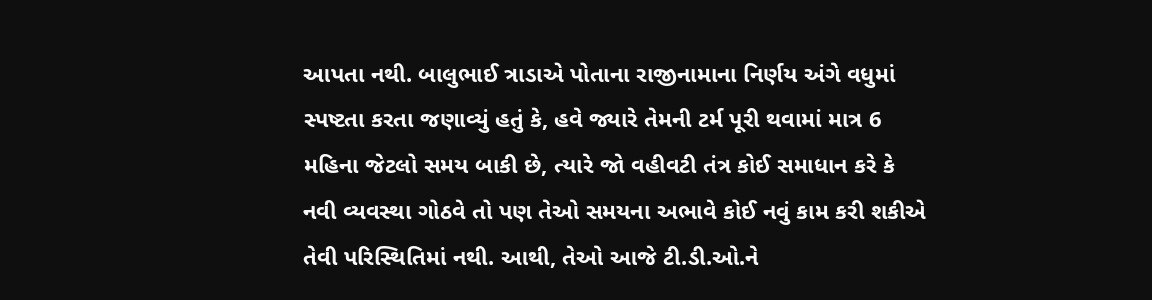આપતા નથી. બાલુભાઈ ત્રાડાએ પોતાના રાજીનામાના નિર્ણય અંગે વધુમાં સ્પષ્ટતા કરતા જણાવ્યું હતું કે, હવે જ્યારે તેમની ટર્મ પૂરી થવામાં માત્ર 6 મહિના જેટલો સમય બાકી છે, ત્યારે જો વહીવટી તંત્ર કોઈ સમાધાન કરે કે નવી વ્યવસ્થા ગોઠવે તો પણ તેઓ સમયના અભાવે કોઈ નવું કામ કરી શકીએ તેવી પરિસ્થિતિમાં નથી. આથી, તેઓ આજે ટી.ડી.ઓ.ને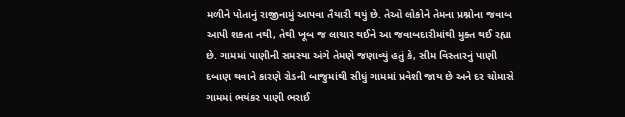મળીને પોતાનું રાજીનામું આપવા તૈયારી થયું છે. તેઓ લોકોને તેમના પ્રશ્નોના જવાબ આપી શકતા નથી, તેથી ખૂબ જ લાચાર થઈને આ જવાબદારીમાંથી મુક્ત થઈ રહ્યા છે. ગામમાં પાણીની સમસ્યા અંગે તેમણે જણાવ્યું હતું કે, સીમ વિસ્તારનું પાણી દબાણ થવાને કારણે રોડની બાજુમાંથી સીધું ગામમાં પ્રવેશી જાય છે અને દર ચોમાસે ગામમાં ભયંકર પાણી ભરાઈ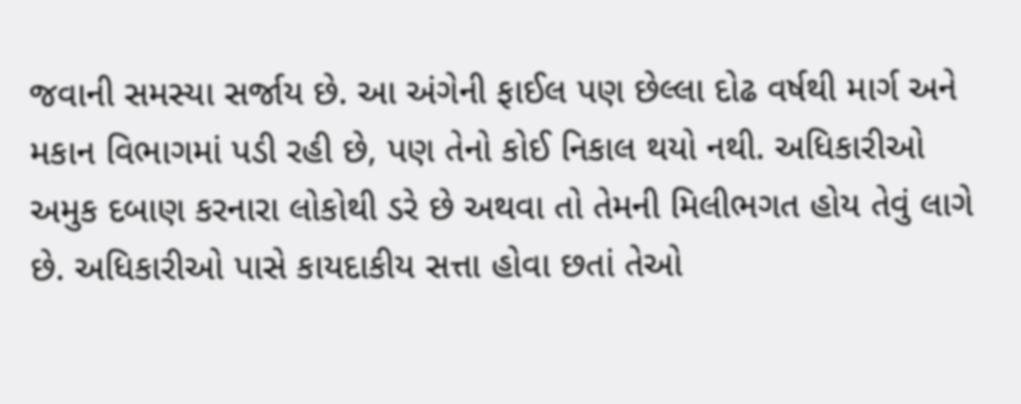જવાની સમસ્યા સર્જાય છે. આ અંગેની ફાઈલ પણ છેલ્લા દોઢ વર્ષથી માર્ગ અને મકાન વિભાગમાં પડી રહી છે, પણ તેનો કોઈ નિકાલ થયો નથી. અધિકારીઓ અમુક દબાણ કરનારા લોકોથી ડરે છે અથવા તો તેમની મિલીભગત હોય તેવું લાગે છે. અધિકારીઓ પાસે કાયદાકીય સત્તા હોવા છતાં તેઓ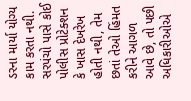ડરના માર્યા યોગ્ય કામ કરતા નથી. સરપંચો પાસે કોઈ પોલીસ પ્રોટેક્શન કે ખાસ દેખરેખ હોતી નથી, તેમ છતાં તેઓ હિંમત કરીને આગળ આવે છે, તો પછી અધિકારીઓએ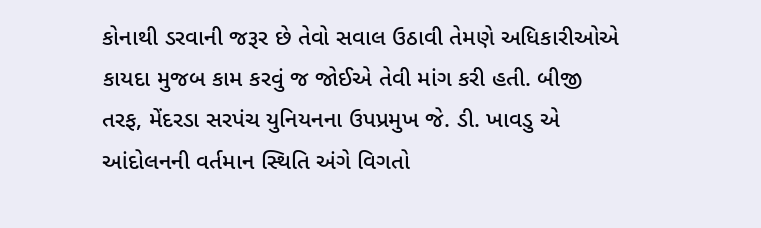કોનાથી ડરવાની જરૂર છે તેવો સવાલ ઉઠાવી તેમણે અધિકારીઓએ કાયદા મુજબ કામ કરવું જ જોઈએ તેવી માંગ કરી હતી. બીજી તરફ, મેંદરડા સરપંચ યુનિયનના ઉપપ્રમુખ જે. ડી. ખાવડુ એ આંદોલનની વર્તમાન સ્થિતિ અંગે વિગતો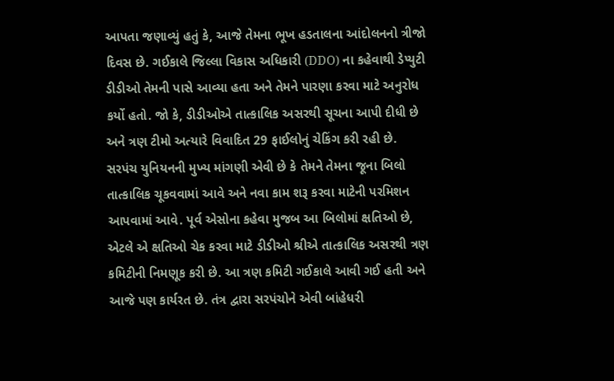આપતા જણાવ્યું હતું કે, આજે તેમના ભૂખ હડતાલના આંદોલનનો ત્રીજો દિવસ છે. ગઈકાલે જિલ્લા વિકાસ અધિકારી (DDO) ના કહેવાથી ડેપ્યુટી ડીડીઓ તેમની પાસે આવ્યા હતા અને તેમને પારણા કરવા માટે અનુરોધ કર્યો હતો. જો કે, ડીડીઓએ તાત્કાલિક અસરથી સૂચના આપી દીધી છે અને ત્રણ ટીમો અત્યારે વિવાદિત 29 ફાઈલોનું ચેકિંગ કરી રહી છે. સરપંચ યુનિયનની મુખ્ય માંગણી એવી છે કે તેમને તેમના જૂના બિલો તાત્કાલિક ચૂકવવામાં આવે અને નવા કામ શરૂ કરવા માટેની પરમિશન આપવામાં આવે. પૂર્વ એસોના કહેવા મુજબ આ બિલોમાં ક્ષતિઓ છે, એટલે એ ક્ષતિઓ ચેક કરવા માટે ડીડીઓ શ્રીએ તાત્કાલિક અસરથી ત્રણ કમિટીની નિમણૂક કરી છે. આ ત્રણ કમિટી ગઈકાલે આવી ગઈ હતી અને આજે પણ કાર્યરત છે. તંત્ર દ્વારા સરપંચોને એવી બાંહેધરી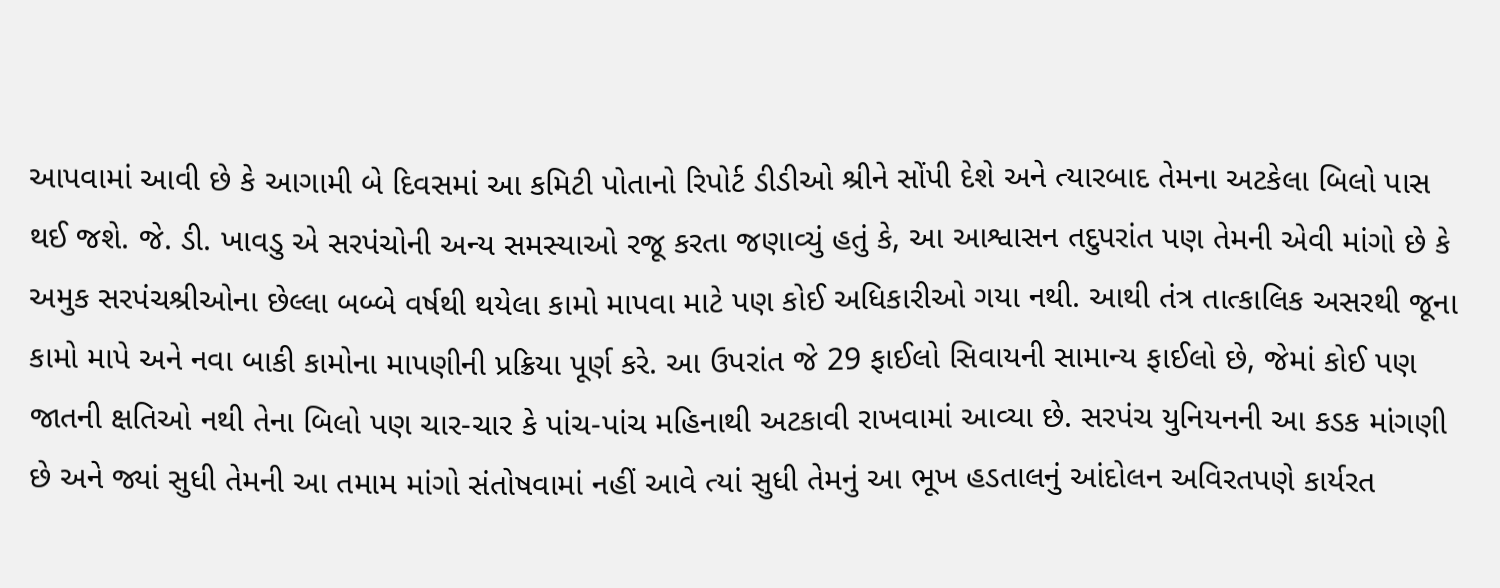આપવામાં આવી છે કે આગામી બે દિવસમાં આ કમિટી પોતાનો રિપોર્ટ ડીડીઓ શ્રીને સોંપી દેશે અને ત્યારબાદ તેમના અટકેલા બિલો પાસ થઈ જશે. જે. ડી. ખાવડુ એ સરપંચોની અન્ય સમસ્યાઓ રજૂ કરતા જણાવ્યું હતું કે, આ આશ્વાસન તદુપરાંત પણ તેમની એવી માંગો છે કે અમુક સરપંચશ્રીઓના છેલ્લા બબ્બે વર્ષથી થયેલા કામો માપવા માટે પણ કોઈ અધિકારીઓ ગયા નથી. આથી તંત્ર તાત્કાલિક અસરથી જૂના કામો માપે અને નવા બાકી કામોના માપણીની પ્રક્રિયા પૂર્ણ કરે. આ ઉપરાંત જે 29 ફાઈલો સિવાયની સામાન્ય ફાઈલો છે, જેમાં કોઈ પણ જાતની ક્ષતિઓ નથી તેના બિલો પણ ચાર-ચાર કે પાંચ-પાંચ મહિનાથી અટકાવી રાખવામાં આવ્યા છે. સરપંચ યુનિયનની આ કડક માંગણી છે અને જ્યાં સુધી તેમની આ તમામ માંગો સંતોષવામાં નહીં આવે ત્યાં સુધી તેમનું આ ભૂખ હડતાલનું આંદોલન અવિરતપણે કાર્યરત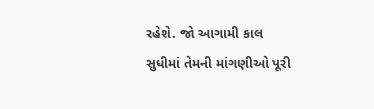રહેશે. જો આગામી કાલ સુધીમાં તેમની માંગણીઓ પૂરી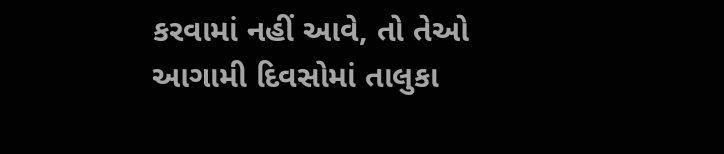કરવામાં નહીં આવે, તો તેઓ આગામી દિવસોમાં તાલુકા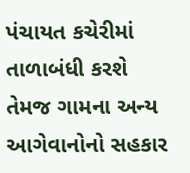પંચાયત કચેરીમાં તાળાબંધી કરશે તેમજ ગામના અન્ય આગેવાનોનો સહકાર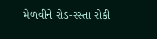મેળવીને રોડ-રસ્તા રોકી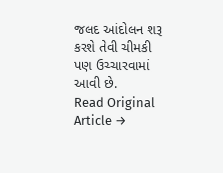જલદ આંદોલન શરૂ કરશે તેવી ચીમકી પણ ઉચ્ચારવામાં આવી છે.
Read Original Article →